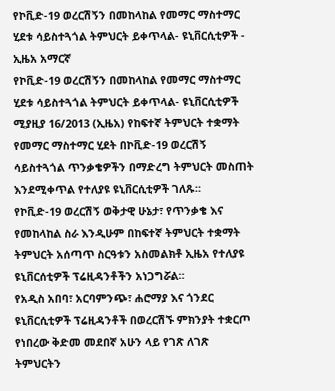የኮቪድ-19 ወረርሽኝን በመከላከል የመማር ማስተማር ሂደቱ ሳይስተጓጎል ትምህርት ይቀጥላል- ዩኒቨርሲቲዎች - ኢዜአ አማርኛ
የኮቪድ-19 ወረርሽኝን በመከላከል የመማር ማስተማር ሂደቱ ሳይስተጓጎል ትምህርት ይቀጥላል- ዩኒቨርሲቲዎች
ሚያዚያ 16/2013 (ኢዜአ) የከፍተኛ ትምህርት ተቋማት የመማር ማስተማር ሂደት በኮቪድ-19 ወረርሽኝ ሳይስተጓጎል ጥንቃቄዎችን በማድረግ ትምህርት መስጠት እንደሚቀጥል የተለያዩ ዩኒቨርሲቲዎች ገለጹ።
የኮቪድ-19 ወረርሽኝ ወቅታዊ ሁኔታ፣ የጥንቃቄ እና የመከላከል ስራ እንዲሁም በከፍተኛ ትምህርት ተቋማት ትምህርት አሰጣጥ ስርዓቱን አስመልክቶ ኢዜአ የተለያዩ ዩኒቨርሰቲዎች ፕሬዚዳንቶችን አነጋግሯል።
የአዲስ አበባ፣ አርባምንጭ፣ ሐሮማያ እና ጎንደር ዩኒቨርሲቲዎች ፕሬዚዳንቶች በወረርሽኙ ምክንያት ተቋርጦ የነበረው ቅድመ መደበኛ አሁን ላይ የገጽ ለገጽ ትምህርትን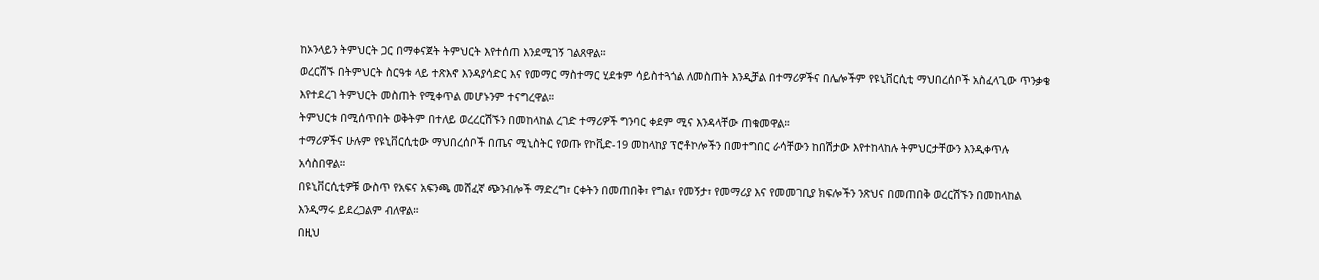ከኦንላይን ትምህርት ጋር በማቀናጀት ትምህርት እየተሰጠ እንደሚገኝ ገልጸዋል።
ወረርሽኙ በትምህርት ስርዓቱ ላይ ተጽእኖ እንዳያሳድር እና የመማር ማስተማር ሂደቱም ሳይስተጓጎል ለመስጠት እንዲቻል በተማሪዎችና በሌሎችም የዩኒቨርሲቲ ማህበረሰቦች አስፈላጊው ጥንቃቄ እየተደረገ ትምህርት መስጠት የሚቀጥል መሆኑንም ተናግረዋል።
ትምህርቱ በሚሰጥበት ወቅትም በተለይ ወረረርሽኙን በመከላከል ረገድ ተማሪዎች ግንባር ቀደም ሚና እንዳላቸው ጠቁመዋል።
ተማሪዎችና ሁሉም የዩኒቨርሲቲው ማህበረሰቦች በጤና ሚኒስትር የወጡ የኮቪድ-19 መከላከያ ፕሮቶኮሎችን በመተግበር ራሳቸውን ከበሽታው እየተከላከሉ ትምህርታቸውን እንዲቀጥሉ አሳስበዋል።
በዩኒቨርሲቲዎቹ ውስጥ የአፍና አፍንጫ መሸፈኛ ጭንብሎች ማድረግ፣ ርቀትን በመጠበቅ፣ የግል፣ የመኝታ፣ የመማሪያ እና የመመገቢያ ክፍሎችን ንጽህና በመጠበቅ ወረርሽኙን በመከላከል እንዲማሩ ይደረጋልም ብለዋል።
በዚህ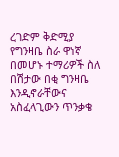ረገድም ቅድሚያ የግንዛቤ ስራ ዋነኛ በመሆኑ ተማሪዎች ስለ በሽታው በቂ ግንዛቤ እንዲኖራቸውና አስፈላጊውን ጥንቃቄ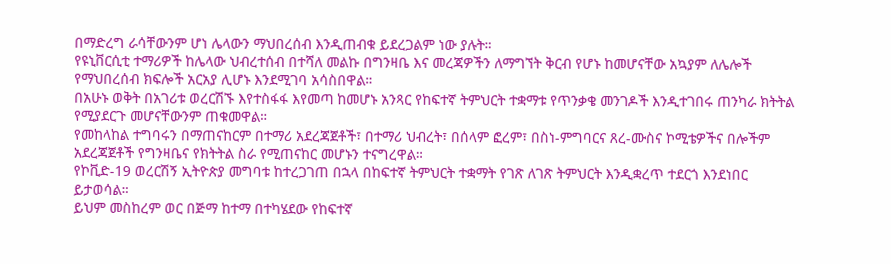በማድረግ ራሳቸውንም ሆነ ሌላውን ማህበረሰብ እንዲጠብቁ ይደረጋልም ነው ያሉት።
የዩኒቨርሲቲ ተማሪዎች ከሌላው ህብረተሰብ በተሻለ መልኩ በግንዛቤ እና መረጃዎችን ለማግኘት ቅርብ የሆኑ ከመሆናቸው አኳያም ለሌሎች የማህበረሰብ ክፍሎች አርአያ ሊሆኑ እንደሚገባ አሳስበዋል።
በአሁኑ ወቅት በአገሪቱ ወረርሽኙ እየተስፋፋ እየመጣ ከመሆኑ አንጻር የከፍተኛ ትምህርት ተቋማቱ የጥንቃቄ መንገዶች እንዲተገበሩ ጠንካራ ክትትል የሚያደርጉ መሆናቸውንም ጠቁመዋል።
የመከላከል ተግባሩን በማጠናከርም በተማሪ አደረጃጀቶች፣ በተማሪ ህብረት፣ በሰላም ፎረም፣ በስነ-ምግባርና ጸረ-ሙስና ኮሚቴዎችና በሎችም አደረጃጀቶች የግንዛቤና የክትትል ስራ የሚጠናከር መሆኑን ተናግረዋል።
የኮቪድ-19 ወረርሽኝ ኢትዮጵያ መግባቱ ከተረጋገጠ በኋላ በከፍተኛ ትምህርት ተቋማት የገጽ ለገጽ ትምህርት እንዲቋረጥ ተደርጎ እንደነበር ይታወሳል።
ይህም መስከረም ወር በጅማ ከተማ በተካሄደው የከፍተኛ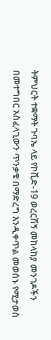ትምህርት ተቋማት ጉባኤ ላይ የኮቪድ-19 ወረርሽኝ መከላከያ መንገዶችን በመተግበር አስፈላጊውን ጥንቃቄ በማድረግ እንዲቀጥል መወሰኑ የሚታወስ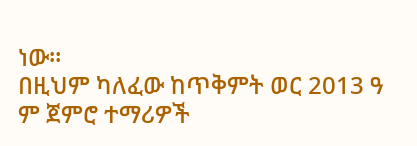ነው።
በዚህም ካለፈው ከጥቅምት ወር 2013 ዓ ም ጀምሮ ተማሪዎች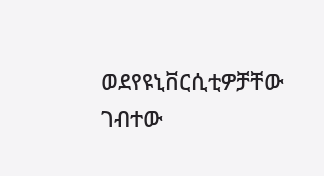ወደየዩኒቨርሲቲዎቻቸው ገብተው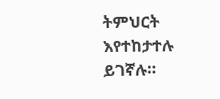ትምህርት እየተከታተሉ ይገኛሉ።